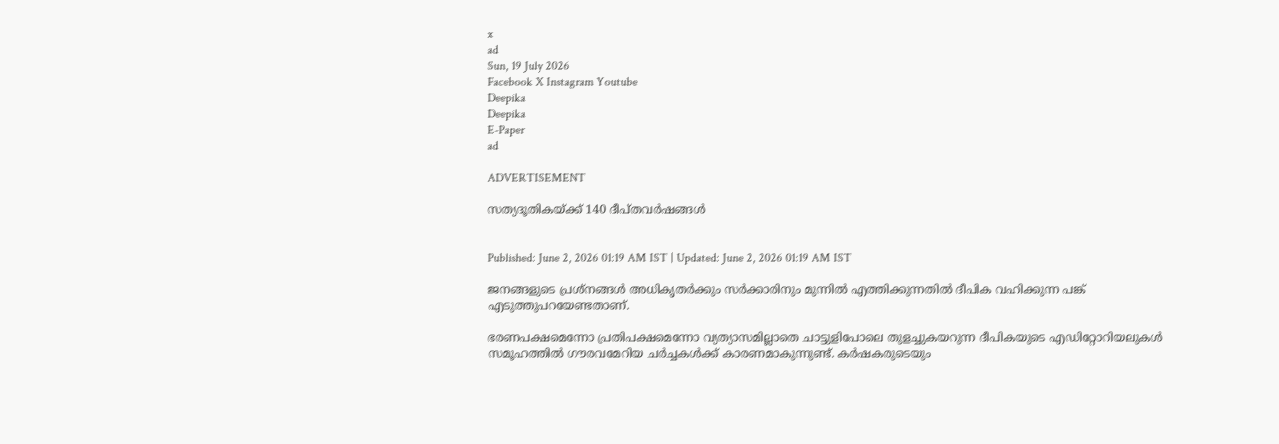x
ad
Sun, 19 July 2026
Facebook X Instagram Youtube
Deepika
Deepika
E-Paper
ad

ADVERTISEMENT

സത്യദൂതികയ്ക്ക് 140 ദീപ്തവർഷങ്ങൾ


Published: June 2, 2026 01:19 AM IST | Updated: June 2, 2026 01:19 AM IST

ജനങ്ങളുടെ പ്രശ്നങ്ങൾ അധികൃതർക്കും സർക്കാരിനും മുന്നിൽ എത്തിക്കുന്നതിൽ ദീപിക വഹിക്കുന്ന പങ്ക് എടുത്തുപറയേണ്ടതാണ്.

ഭരണപക്ഷമെന്നോ പ്രതിപക്ഷമെന്നോ വ്യത്യാസമില്ലാതെ ചാട്ടുളിപോലെ തുളച്ചുകയറുന്ന ദീപികയുടെ എഡിറ്റോറിയലുകൾ സമൂഹത്തിൽ ഗൗരവമേറിയ ചർച്ചകൾക്ക് കാരണമാകുന്നുണ്ട്. കർഷകരുടെയും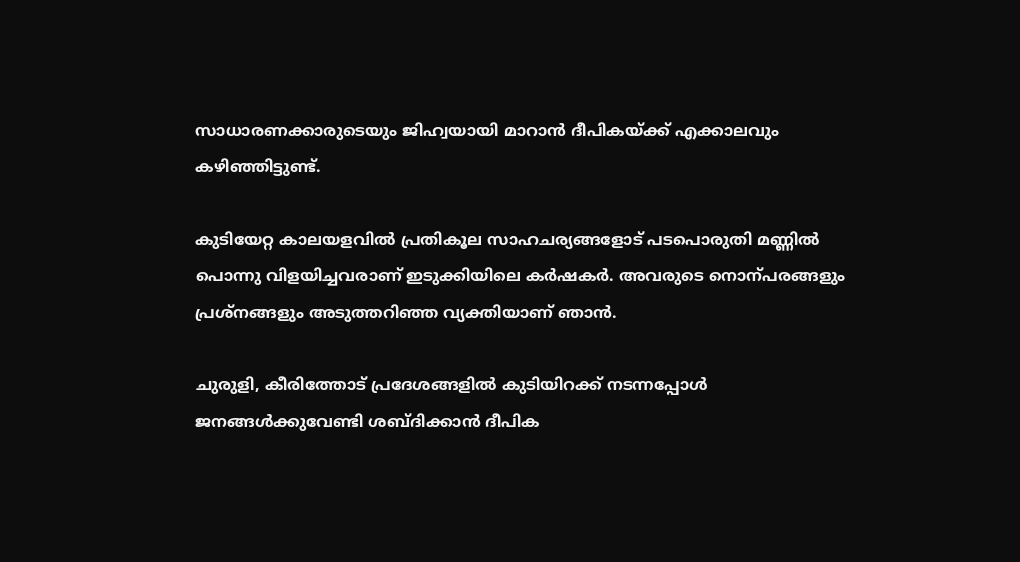സാധാരണക്കാരുടെയും ജിഹ്വയായി മാറാൻ ദീപികയ്ക്ക് എക്കാലവും കഴിഞ്ഞിട്ടുണ്ട്.

കുടിയേറ്റ കാലയളവിൽ പ്രതികൂല സാഹചര്യങ്ങളോട് പടപൊരുതി മണ്ണിൽ പൊന്നു വിളയിച്ചവരാണ് ഇടുക്കിയിലെ കർഷകർ. അവരുടെ നൊന്പരങ്ങളും പ്രശ്നങ്ങളും അടുത്തറിഞ്ഞ വ്യക്തിയാണ് ഞാൻ.

ചുരുളി, കീരിത്തോട് പ്രദേശങ്ങളിൽ കുടിയിറക്ക് നടന്നപ്പോൾ ജനങ്ങൾക്കുവേണ്ടി ശബ്ദിക്കാൻ ദീപിക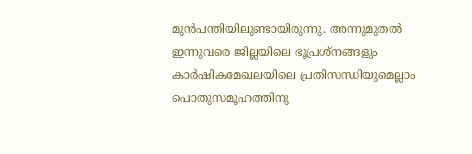മുൻപന്തിയിലുണ്ടായിരുന്നു. അന്നുമുതൽ ഇന്നുവരെ ജില്ലയിലെ ഭൂപ്രശ്നങ്ങളും കാർഷികമേഖലയിലെ പ്രതിസന്ധിയുമെല്ലാം പൊതുസമൂഹത്തിനു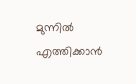മുന്നിൽ എത്തിക്കാൻ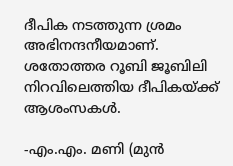ദീപിക നടത്തുന്ന ശ്രമം അഭിനന്ദനീയമാണ്. ശതോത്തര റൂബി ജൂബിലി നിറവിലെത്തിയ ദീപികയ്ക്ക് ആശംസകൾ.

-എം.എം. മണി (മുൻ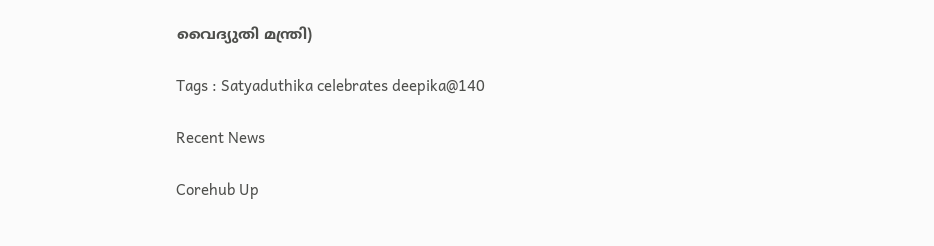വൈദ്യുതി മന്ത്രി)

Tags : Satyaduthika celebrates deepika@140

Recent News

Corehub Up